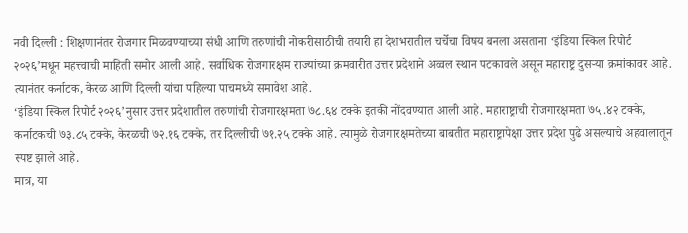नवी दिल्ली : शिक्षणानंतर रोजगार मिळवण्याच्या संधी आणि तरुणांची नोकरीसाठीची तयारी हा देशभरातील चर्चेचा विषय बनला असताना ‘इंडिया स्किल रिपोर्ट २०२६’मधून महत्त्वाची माहिती समोर आली आहे. सर्वाधिक रोजगारक्षम राज्यांच्या क्रमवारीत उत्तर प्रदेशाने अव्वल स्थान पटकावले असून महाराष्ट्र दुसऱ्या क्रमांकावर आहे. त्यानंतर कर्नाटक, केरळ आणि दिल्ली यांचा पहिल्या पाचमध्ये समावेश आहे.
‘इंडिया स्किल रिपोर्ट २०२६’नुसार उत्तर प्रदेशातील तरुणांची रोजगारक्षमता ७८.६४ टक्के इतकी नोंदवण्यात आली आहे. महाराष्ट्राची रोजगारक्षमता ७५.४२ टक्के, कर्नाटकची ७३.८५ टक्के, केरळची ७२.१६ टक्के, तर दिल्लीची ७१.२५ टक्के आहे. त्यामुळे रोजगारक्षमतेच्या बाबतीत महाराष्ट्रापेक्षा उत्तर प्रदेश पुढे असल्याचे अहवालातून स्पष्ट झाले आहे.
मात्र, या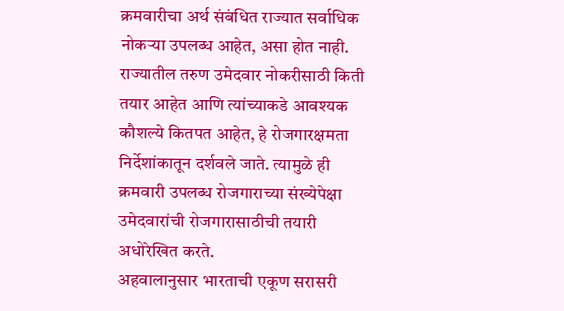क्रमवारीचा अर्थ संबंधित राज्यात सर्वाधिक नोकऱ्या उपलब्ध आहेत, असा होत नाही. राज्यातील तरुण उमेदवार नोकरीसाठी किती तयार आहेत आणि त्यांच्याकडे आवश्यक कौशल्ये कितपत आहेत, हे रोजगारक्षमता निर्देशांकातून दर्शवले जाते. त्यामुळे ही क्रमवारी उपलब्ध रोजगाराच्या संख्येपेक्षा उमेदवारांची रोजगारासाठीची तयारी अधोरेखित करते.
अहवालानुसार भारताची एकूण सरासरी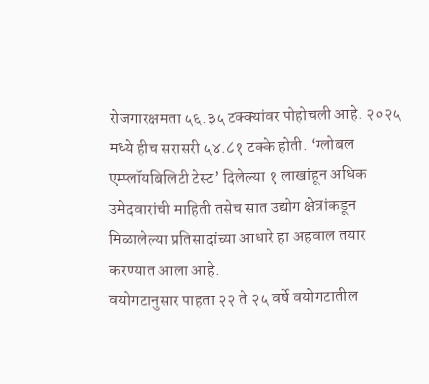रोजगारक्षमता ५६.३५ टक्क्यांवर पोहोचली आहे. २०२५ मध्ये हीच सरासरी ५४.८१ टक्के होती. ‘ग्लोबल एम्प्लॉयबिलिटी टेस्ट’ दिलेल्या १ लाखांहून अधिक उमेदवारांची माहिती तसेच सात उद्योग क्षेत्रांकडून मिळालेल्या प्रतिसादांच्या आधारे हा अहवाल तयार करण्यात आला आहे.
वयोगटानुसार पाहता २२ ते २५ वर्षे वयोगटातील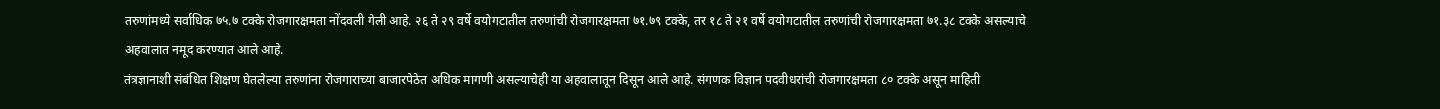तरुणांमध्ये सर्वाधिक ७५.७ टक्के रोजगारक्षमता नोंदवली गेली आहे. २६ ते २९ वर्षे वयोगटातील तरुणांची रोजगारक्षमता ७१.७९ टक्के, तर १८ ते २१ वर्षे वयोगटातील तरुणांची रोजगारक्षमता ७१.३८ टक्के असल्याचे अहवालात नमूद करण्यात आले आहे.
तंत्रज्ञानाशी संबंधित शिक्षण घेतलेल्या तरुणांना रोजगाराच्या बाजारपेठेत अधिक मागणी असल्याचेही या अहवालातून दिसून आले आहे. संगणक विज्ञान पदवीधरांची रोजगारक्षमता ८० टक्के असून माहिती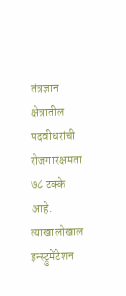तंत्रज्ञान क्षेत्रातील पदवीधरांची रोजगारक्षमता ७८ टक्के आहे. त्याखालोखाल इन्स्ट्रुमेंटेशन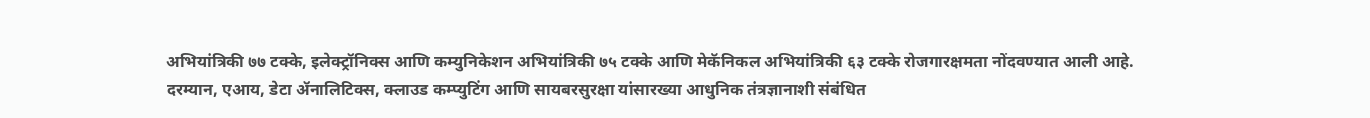अभियांत्रिकी ७७ टक्के, इलेक्ट्रॉनिक्स आणि कम्युनिकेशन अभियांत्रिकी ७५ टक्के आणि मेकॅनिकल अभियांत्रिकी ६३ टक्के रोजगारक्षमता नोंदवण्यात आली आहे.
दरम्यान, एआय, डेटा ॲनालिटिक्स, क्लाउड कम्प्युटिंग आणि सायबरसुरक्षा यांसारख्या आधुनिक तंत्रज्ञानाशी संबंधित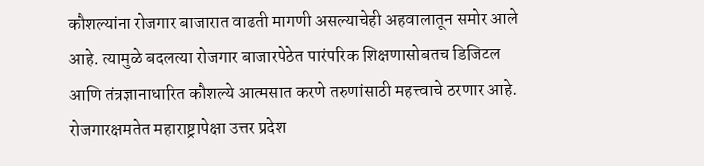कौशल्यांना रोजगार बाजारात वाढती मागणी असल्याचेही अहवालातून समोर आले आहे. त्यामुळे बदलत्या रोजगार बाजारपेठेत पारंपरिक शिक्षणासोबतच डिजिटल आणि तंत्रज्ञानाधारित कौशल्ये आत्मसात करणे तरुणांसाठी महत्त्वाचे ठरणार आहे.
रोजगारक्षमतेत महाराष्ट्रापेक्षा उत्तर प्रदेश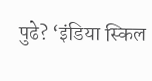पुढे? ‘इंडिया स्किल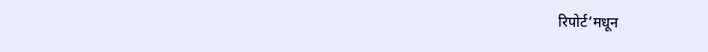रिपोर्ट’मधून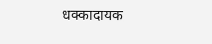धक्कादायक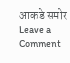आकडे समोर
Leave a Comment